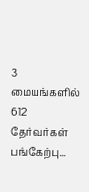3 மையங்களில் 612 தேர்வர்கள் பங்கேற்பு...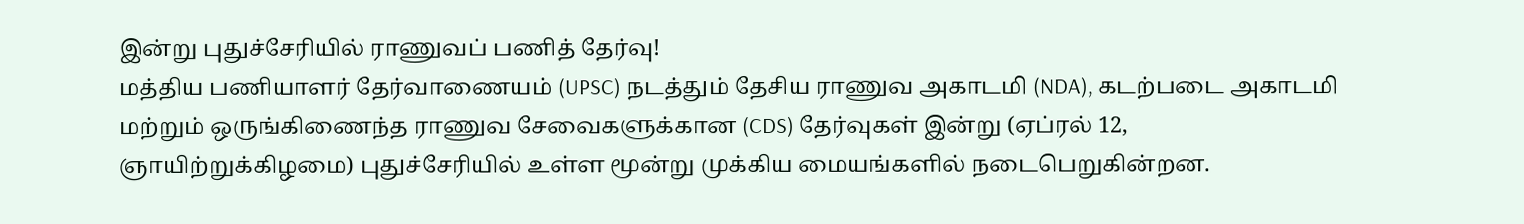இன்று புதுச்சேரியில் ராணுவப் பணித் தேர்வு!
மத்திய பணியாளர் தேர்வாணையம் (UPSC) நடத்தும் தேசிய ராணுவ அகாடமி (NDA), கடற்படை அகாடமி மற்றும் ஒருங்கிணைந்த ராணுவ சேவைகளுக்கான (CDS) தேர்வுகள் இன்று (ஏப்ரல் 12, ஞாயிற்றுக்கிழமை) புதுச்சேரியில் உள்ள மூன்று முக்கிய மையங்களில் நடைபெறுகின்றன.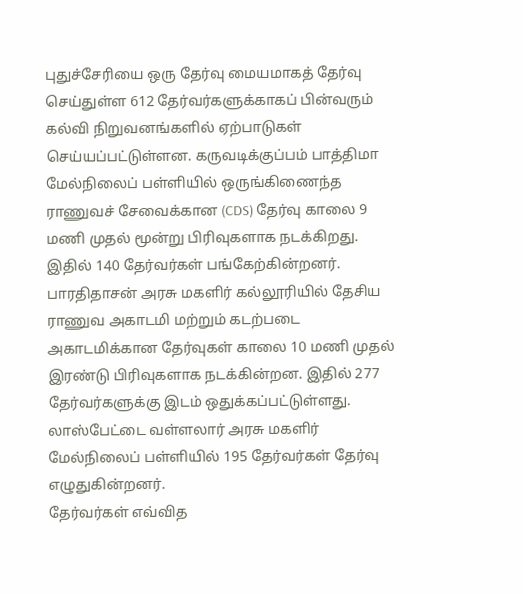புதுச்சேரியை ஒரு தேர்வு மையமாகத் தேர்வு செய்துள்ள 612 தேர்வர்களுக்காகப் பின்வரும் கல்வி நிறுவனங்களில் ஏற்பாடுகள் செய்யப்பட்டுள்ளன. கருவடிக்குப்பம் பாத்திமா மேல்நிலைப் பள்ளியில் ஒருங்கிணைந்த ராணுவச் சேவைக்கான (CDS) தேர்வு காலை 9 மணி முதல் மூன்று பிரிவுகளாக நடக்கிறது. இதில் 140 தேர்வர்கள் பங்கேற்கின்றனர்.
பாரதிதாசன் அரசு மகளிர் கல்லூரியில் தேசிய ராணுவ அகாடமி மற்றும் கடற்படை அகாடமிக்கான தேர்வுகள் காலை 10 மணி முதல் இரண்டு பிரிவுகளாக நடக்கின்றன. இதில் 277 தேர்வர்களுக்கு இடம் ஒதுக்கப்பட்டுள்ளது. லாஸ்பேட்டை வள்ளலார் அரசு மகளிர் மேல்நிலைப் பள்ளியில் 195 தேர்வர்கள் தேர்வு எழுதுகின்றனர்.
தேர்வர்கள் எவ்வித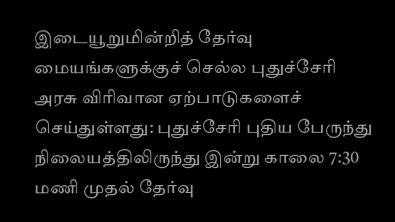இடையூறுமின்றித் தேர்வு மையங்களுக்குச் செல்ல புதுச்சேரி அரசு விரிவான ஏற்பாடுகளைச் செய்துள்ளது: புதுச்சேரி புதிய பேருந்து நிலையத்திலிருந்து இன்று காலை 7:30 மணி முதல் தேர்வு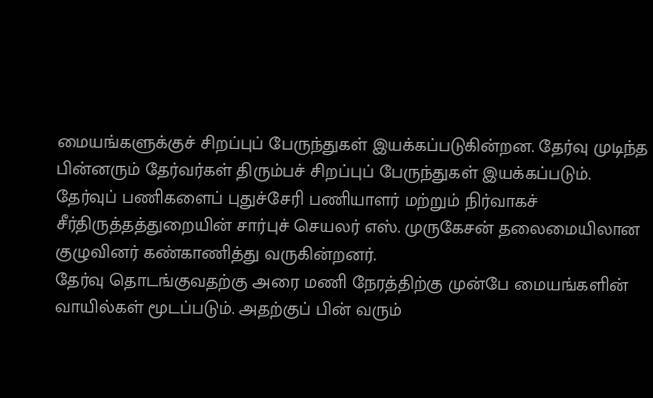மையங்களுக்குச் சிறப்புப் பேருந்துகள் இயக்கப்படுகின்றன. தேர்வு முடிந்த பின்னரும் தேர்வர்கள் திரும்பச் சிறப்புப் பேருந்துகள் இயக்கப்படும்.
தேர்வுப் பணிகளைப் புதுச்சேரி பணியாளர் மற்றும் நிர்வாகச் சீர்திருத்தத்துறையின் சார்புச் செயலர் எஸ். முருகேசன் தலைமையிலான குழுவினர் கண்காணித்து வருகின்றனர்.
தேர்வு தொடங்குவதற்கு அரை மணி நேரத்திற்கு முன்பே மையங்களின் வாயில்கள் மூடப்படும். அதற்குப் பின் வரும்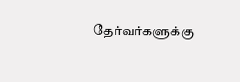தேர்வர்களுக்கு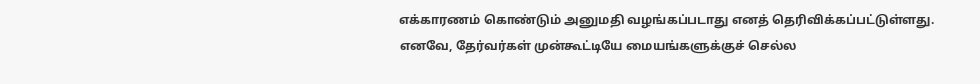எக்காரணம் கொண்டும் அனுமதி வழங்கப்படாது எனத் தெரிவிக்கப்பட்டுள்ளது. எனவே, தேர்வர்கள் முன்கூட்டியே மையங்களுக்குச் செல்ல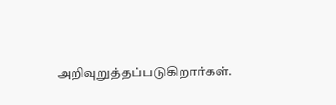அறிவுறுத்தப்படுகிறார்கள்.